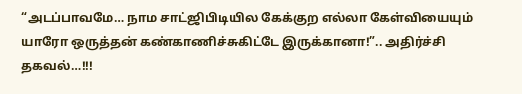“அடப்பாவமே… நாம சாட்ஜிபிடியில கேக்குற எல்லா கேள்வியையும் யாரோ ஒருத்தன் கண்காணிச்சுகிட்டே இருக்கானா!”.. அதிர்ச்சி தகவல்…!!!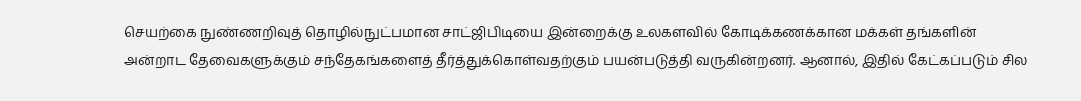செயற்கை நுண்ணறிவுத் தொழில்நுட்பமான சாட்ஜிபிடியை இன்றைக்கு உலகளவில் கோடிக்கணக்கான மக்கள் தங்களின் அன்றாட தேவைகளுக்கும் சந்தேகங்களைத் தீர்த்துக்கொள்வதற்கும் பயன்படுத்தி வருகின்றனர். ஆனால், இதில் கேட்கப்படும் சில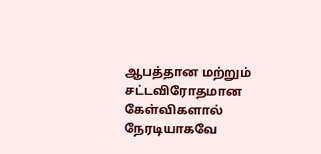ஆபத்தான மற்றும் சட்டவிரோதமான கேள்விகளால் நேரடியாகவே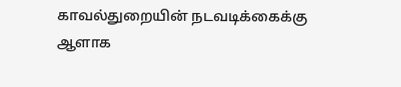காவல்துறையின் நடவடிக்கைக்கு ஆளாக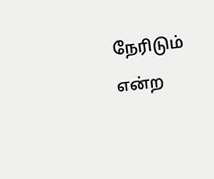நேரிடும் என்ற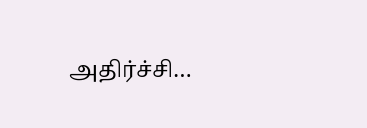அதிர்ச்சி…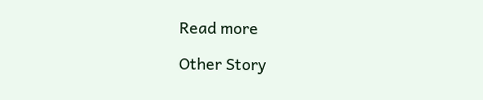Read more

Other Story